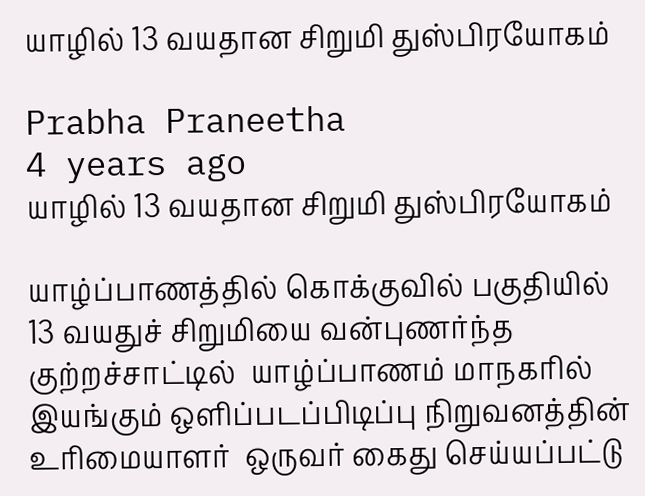யாழில் 13 வயதான சிறுமி துஸ்பிரயோகம்

Prabha Praneetha
4 years ago
யாழில் 13 வயதான சிறுமி துஸ்பிரயோகம்

யாழ்ப்பாணத்தில் கொக்குவில் பகுதியில்  13 வயதுச் சிறுமியை வன்புணர்ந்த குற்றச்சாட்டில்  யாழ்ப்பாணம் மாநகரில் இயங்கும் ஒளிப்படப்பிடிப்பு நிறுவனத்தின் உரிமையாளர்  ஒருவர் கைது செய்யப்பட்டு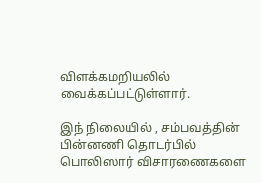விளக்கமறியலில் வைக்கப்பட்டுள்ளார்.

இந் நிலையில் , சம்பவத்தின் பின்னணி தொடர்பில் பொலிஸார் விசாரணைகளை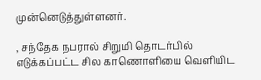முன்னெடுத்துள்ளனர்.

, சந்தேக நபரால் சிறுமி தொடர்பில் எடுக்கப்பட்ட சில காணொளியை வெளியிட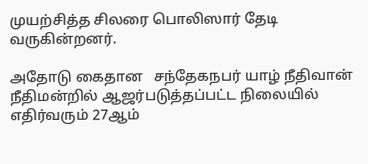முயற்சித்த சிலரை பொலிஸார் தேடி வருகின்றனர்.

அதோடு கைதான   சந்தேகநபர் யாழ் நீதிவான் நீதிமன்றில் ஆஜர்படுத்தப்பட்ட நிலையில் எதிர்வரும் 27ஆம்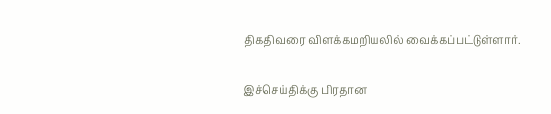திகதிவரை விளக்கமறியலில் வைக்கப்பட்டுள்ளார்.

இச்செய்திக்கு பிரதான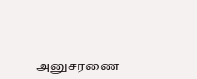அனுசரணை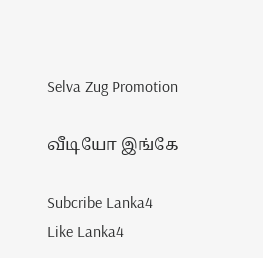Selva Zug Promotion

வீடியோ இங்கே

Subcribe Lanka4
Like Lanka4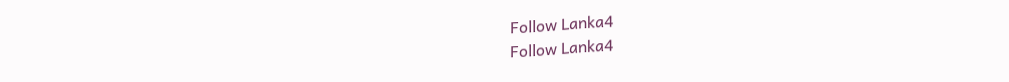Follow Lanka4
Follow Lanka4